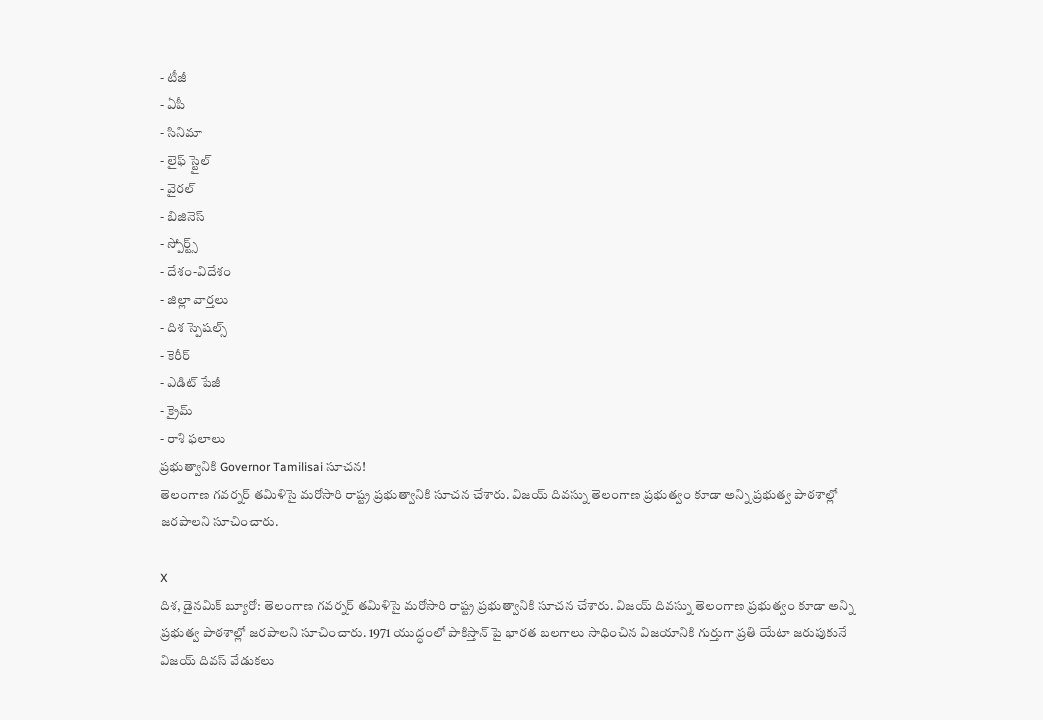- టీజీ
- ఏపీ
- సినిమా
- లైఫ్ స్టైల్
- వైరల్
- బిజినెస్
- స్పోర్ట్స్
- దేశం-విదేశం
- జిల్లా వార్తలు
- దిశ స్పెషల్స్
- కెరీర్
- ఎడిట్ పేజీ
- క్రైమ్
- రాశి ఫలాలు
ప్రభుత్వానికి Governor Tamilisai సూచన!
తెలంగాణ గవర్నర్ తమిళిసై మరోసారి రాష్ట్ర ప్రభుత్వానికి సూచన చేశారు. విజయ్ దివస్ను తెలంగాణ ప్రభుత్వం కూడా అన్ని ప్రభుత్వ పాఠశాల్లో జరపాలని సూచించారు.

X
దిశ, డైనమిక్ బ్యూరో: తెలంగాణ గవర్నర్ తమిళిసై మరోసారి రాష్ట్ర ప్రభుత్వానికి సూచన చేశారు. విజయ్ దివస్ను తెలంగాణ ప్రభుత్వం కూడా అన్ని ప్రభుత్వ పాఠశాల్లో జరపాలని సూచించారు. 1971 యుద్ధంలో పాకిస్తాన్ పై భారత బలగాలు సాధించిన విజయానికి గుర్తుగా ప్రతి యేటా జరుపుకునే విజయ్ దివస్ వేడుకలు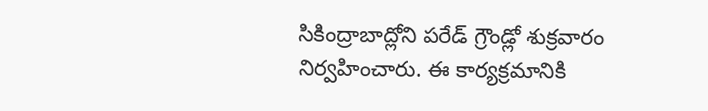సికింద్రాబాద్లోని పరేడ్ గ్రౌండ్లో శుక్రవారం నిర్వహించారు. ఈ కార్యక్రమానికి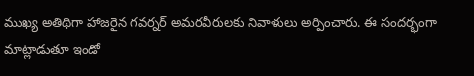ముఖ్య అతిథిగా హాజరైన గవర్నర్ అమరవీరులకు నివాళులు అర్పించారు. ఈ సందర్భంగా మాట్లాడుతూ ఇండో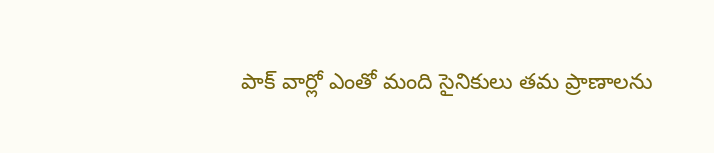పాక్ వార్లో ఎంతో మంది సైనికులు తమ ప్రాణాలను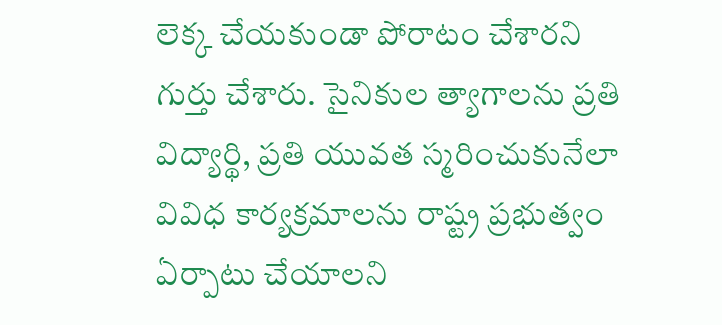లెక్క చేయకుండా పోరాటం చేశారని గుర్తు చేశారు. సైనికుల త్యాగాలను ప్రతి విద్యార్థి, ప్రతి యువత స్మరించుకునేలా వివిధ కార్యక్రమాలను రాష్ట్ర ప్రభుత్వం ఏర్పాటు చేయాలని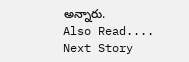అన్నారు.
Also Read....
Next Story